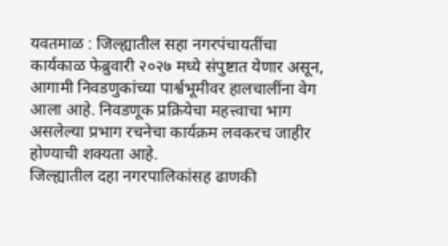यवतमाळ : जिल्ह्यातील सहा नगरपंचायतींचा कार्यकाळ फेब्रुवारी २०२७ मध्ये संपुष्टात येणार असून, आगामी निवडणुकांच्या पार्श्वभूमीवर हालचालींना वेग आला आहे. निवडणूक प्रक्रियेचा महत्त्वाचा भाग असलेल्या प्रभाग रचनेचा कार्यक्रम लवकरच जाहीर होण्याची शक्यता आहे.
जिल्ह्यातील दहा नगरपालिकांसह ढाणकी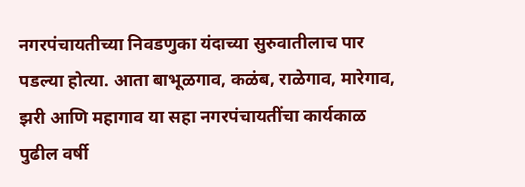नगरपंचायतीच्या निवडणुका यंदाच्या सुरुवातीलाच पार पडल्या होत्या. आता बाभूळगाव, कळंब, राळेगाव, मारेगाव, झरी आणि महागाव या सहा नगरपंचायतींचा कार्यकाळ पुढील वर्षी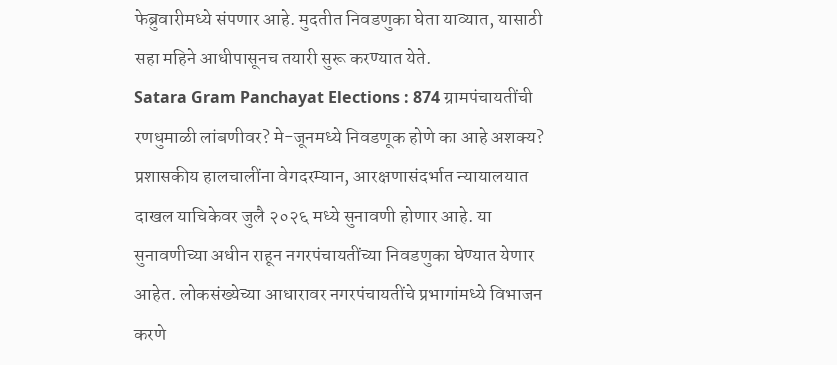फेब्रुवारीमध्ये संपणार आहे. मुदतीत निवडणुका घेता याव्यात, यासाठी सहा महिने आधीपासूनच तयारी सुरू करण्यात येते.
Satara Gram Panchayat Elections : 874 ग्रामपंचायतींची रणधुमाळी लांबणीवर? मे-जूनमध्ये निवडणूक होणे का आहे अशक्य? प्रशासकीय हालचालींना वेगदरम्यान, आरक्षणासंदर्भात न्यायालयात दाखल याचिकेवर जुलै २०२६ मध्ये सुनावणी होणार आहे. या सुनावणीच्या अधीन राहून नगरपंचायतींच्या निवडणुका घेण्यात येणार आहेत. लोकसंख्येच्या आधारावर नगरपंचायतींचे प्रभागांमध्ये विभाजन करणे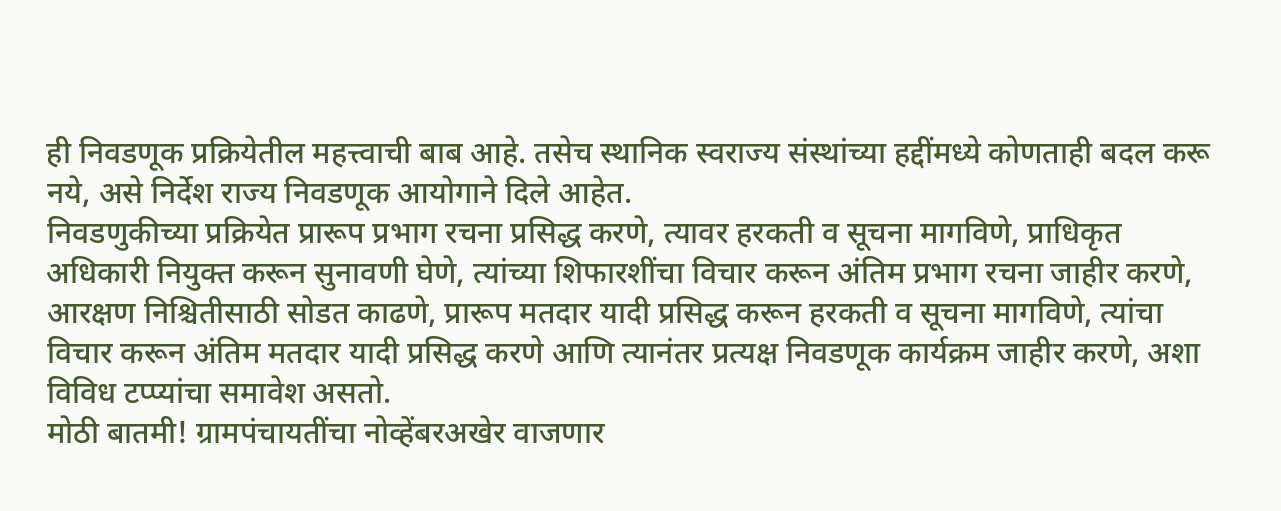ही निवडणूक प्रक्रियेतील महत्त्वाची बाब आहे. तसेच स्थानिक स्वराज्य संस्थांच्या हद्दींमध्ये कोणताही बदल करू नये, असे निर्देश राज्य निवडणूक आयोगाने दिले आहेत.
निवडणुकीच्या प्रक्रियेत प्रारूप प्रभाग रचना प्रसिद्ध करणे, त्यावर हरकती व सूचना मागविणे, प्राधिकृत अधिकारी नियुक्त करून सुनावणी घेणे, त्यांच्या शिफारशींचा विचार करून अंतिम प्रभाग रचना जाहीर करणे, आरक्षण निश्चितीसाठी सोडत काढणे, प्रारूप मतदार यादी प्रसिद्ध करून हरकती व सूचना मागविणे, त्यांचा विचार करून अंतिम मतदार यादी प्रसिद्ध करणे आणि त्यानंतर प्रत्यक्ष निवडणूक कार्यक्रम जाहीर करणे, अशा विविध टप्प्यांचा समावेश असतो.
मोठी बातमी! ग्रामपंचायतींचा नोव्हेंबरअखेर वाजणार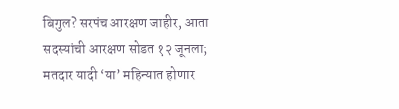बिगुल? सरपंच आरक्षण जाहीर, आता सदस्यांची आरक्षण सोडत १२ जूनला; मतदार यादी ‘या’ महिन्यात होणार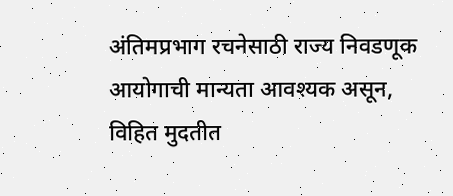अंतिमप्रभाग रचनेसाठी राज्य निवडणूक आयोगाची मान्यता आवश्यक असून, विहित मुदतीत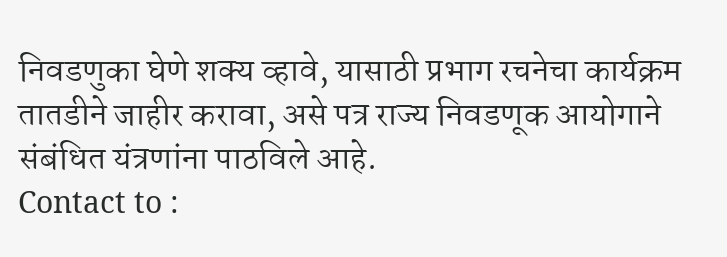निवडणुका घेणे शक्य व्हावे, यासाठी प्रभाग रचनेचा कार्यक्रम तातडीने जाहीर करावा, असे पत्र राज्य निवडणूक आयोगाने संबंधित यंत्रणांना पाठविले आहे.
Contact to :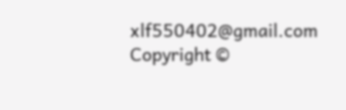xlf550402@gmail.com
Copyright ©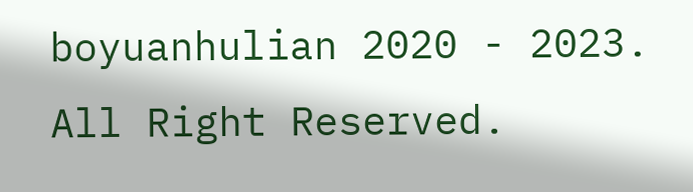boyuanhulian 2020 - 2023. All Right Reserved.